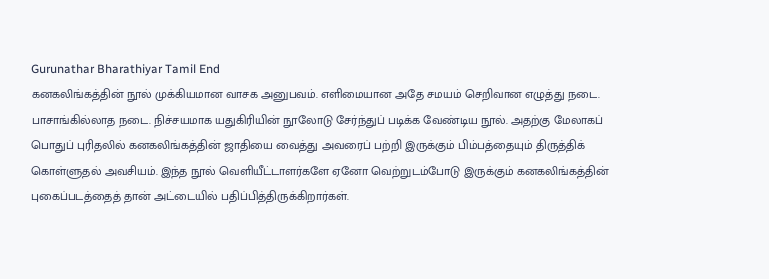Gurunathar Bharathiyar Tamil End
கனகலிங்கத்தின் நூல் முக்கியமான வாசக அனுபவம். எளிமையான அதே சமயம் செறிவான எழுத்து நடை. பாசாங்கில்லாத நடை. நிச்சயமாக யதுகிரியின் நூலோடு சேர்ந்துப் படிக்க வேண்டிய நூல். அதற்கு மேலாகப் பொதுப் புரிதலில் கனகலிங்கத்தின் ஜாதியை வைத்து அவரைப் பற்றி இருக்கும் பிம்பத்தையும் திருத்திக் கொள்ளுதல் அவசியம். இந்த நூல் வெளியீட்டாளர்களே ஏனோ வெற்றுடம்போடு இருக்கும் கனகலிங்கத்தின் புகைப்படத்தைத் தான் அட்டையில் பதிப்பித்திருக்கிறார்கள்.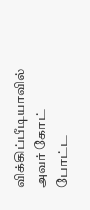விக்கிப்பீடியாவில் அவர் கோட் போட்ட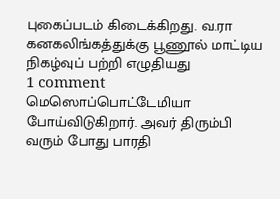புகைப்படம் கிடைக்கிறது. வ.ரா கனகலிங்கத்துக்கு பூணூல் மாட்டிய நிகழ்வுப் பற்றி எழுதியது
1 comment
மெஸொப்பொட்டேமியா போய்விடுகிறார். அவர் திரும்பி வரும் போது பாரதி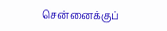சென்னைக்குப்